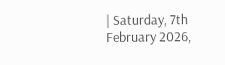| Saturday, 7th February 2026,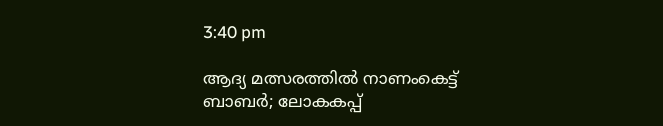3:40 pm

ആദ്യ മത്സരത്തില്‍ നാണംകെട്ട് ബാബര്‍; ലോകകപ്പ്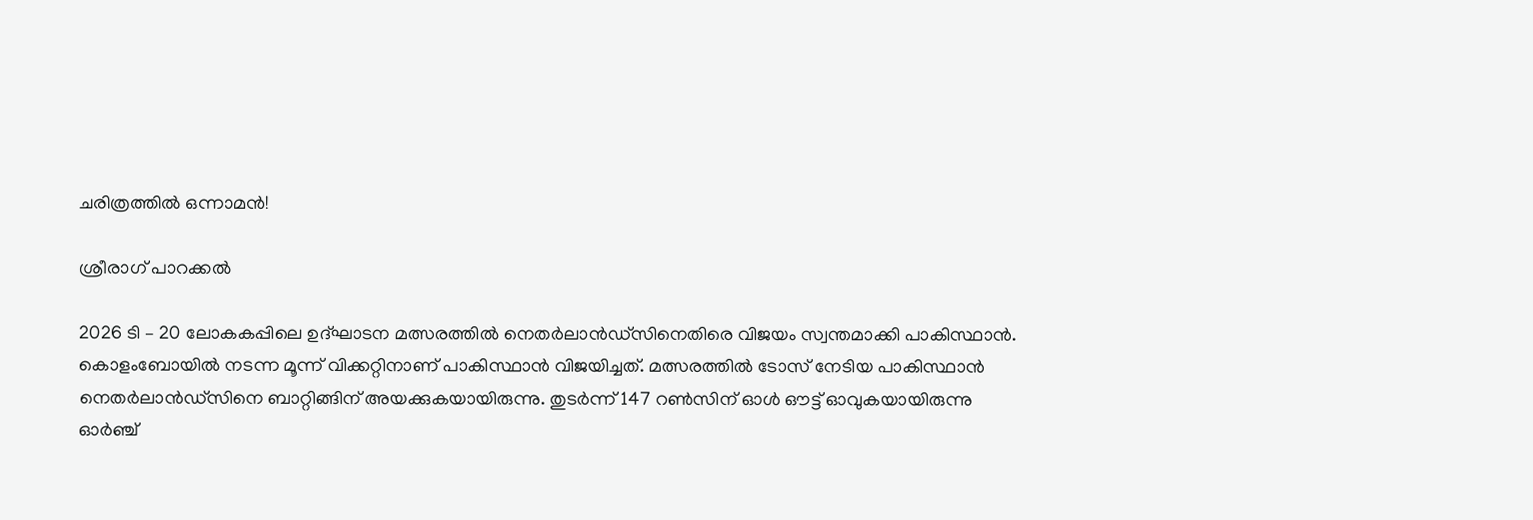ചരിത്രത്തില്‍ ഒന്നാമന്‍!

ശ്രീരാഗ് പാറക്കല്‍

2026 ടി – 20 ലോകകപ്പിലെ ഉദ്ഘാടന മത്സരത്തില്‍ നെതര്‍ലാന്‍ഡ്‌സിനെതിരെ വിജയം സ്വന്തമാക്കി പാകിസ്ഥാന്‍. കൊളംബോയില്‍ നടന്ന മൂന്ന് വിക്കറ്റിനാണ് പാകിസ്ഥാന്‍ വിജയിച്ചത്. മത്സരത്തില്‍ ടോസ് നേടിയ പാകിസ്ഥാന്‍ നെതര്‍ലാന്‍ഡ്‌സിനെ ബാറ്റിങ്ങിന് അയക്കുകയായിരുന്നു. തുടര്‍ന്ന് 147 റണ്‍സിന് ഓള്‍ ഔട്ട് ഓവുകയായിരുന്നു ഓര്‍ഞ്ച്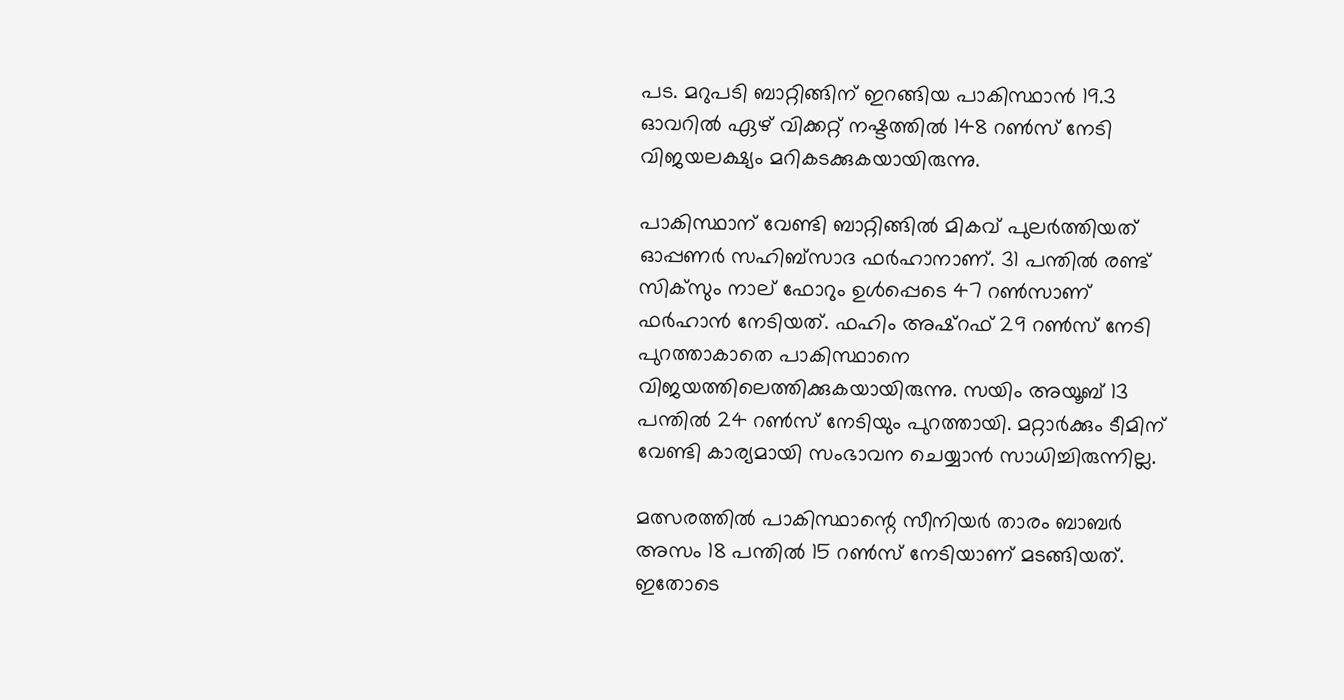പട. മറുപടി ബാറ്റിങ്ങിന് ഇറങ്ങിയ പാകിസ്ഥാന്‍ 19.3 ഓവറില്‍ ഏഴ് വിക്കറ്റ് നഷ്ടത്തില്‍ 148 റണ്‍സ് നേടി വിജയലക്ഷ്യം മറികടക്കുകയായിരുന്നു.

പാകിസ്ഥാന് വേണ്ടി ബാറ്റിങ്ങില്‍ മികവ് പുലര്‍ത്തിയത് ഓപ്പണര്‍ സഹിബ്‌സാദ ഫര്‍ഹാനാണ്. 31 പന്തില്‍ രണ്ട് സിക്‌സും നാല് ഫോറും ഉള്‍പ്പെടെ 47 റണ്‍സാണ് ഫര്‍ഹാന്‍ നേടിയത്. ഫഹിം അഷ്‌റഫ് 29 റണ്‍സ് നേടി പുറത്താകാതെ പാകിസ്ഥാനെ വിജയത്തിലെത്തിക്കുകയായിരുന്നു. സയിം അയൂബ് 13 പന്തില്‍ 24 റണ്‍സ് നേടിയും പുറത്തായി. മറ്റാര്‍ക്കും ടീമിന് വേണ്ടി കാര്യമായി സംഭാവന ചെയ്യാന്‍ സാധിച്ചിരുന്നില്ല.

മത്സരത്തില്‍ പാകിസ്ഥാന്റെ സീനിയര്‍ താരം ബാബര്‍ അസം 18 പന്തില്‍ 15 റണ്‍സ് നേടിയാണ് മടങ്ങിയത്. ഇതോടെ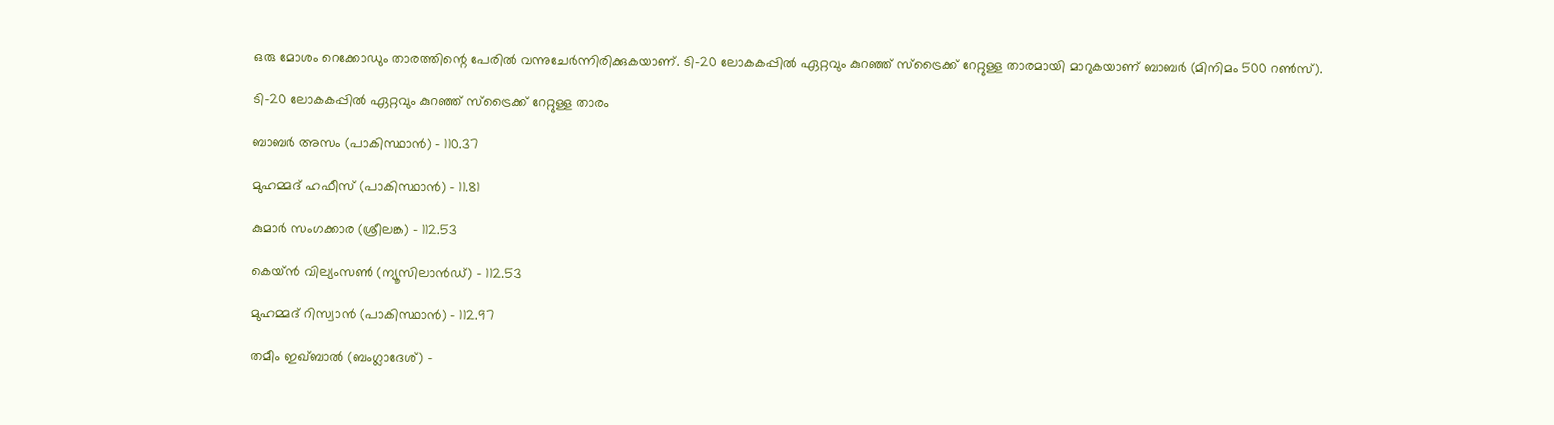ഒരു മോശം റെക്കോഡും താരത്തിന്റെ പേരില്‍ വന്നുചേര്‍ന്നിരിക്കുകയാണ്. ടി-20 ലോകകപ്പില്‍ ഏറ്റവും കുറഞ്ഞ് സ്‌ട്രൈക്ക് റേറ്റുള്ള താരമായി മാറുകയാണ് ബാബര്‍ (മിനിമം 500 റണ്‍സ്).

ടി-20 ലോകകപ്പില്‍ ഏറ്റവും കുറഞ്ഞ് സ്‌ട്രൈക്ക് റേറ്റുള്ള താരം

ബാബര്‍ അസം (പാകിസ്ഥാന്‍) – 110.37

മുഹമ്മദ് ഹഫീസ് (പാകിസ്ഥാന്‍) – 11.81

കുമാര്‍ സംഗക്കാര (ശ്രീലങ്ക) – 112.53

കെയ്ന്‍ വില്യംസണ്‍ (ന്യൂസിലാന്‍ഡ്) – 112.53

മുഹമ്മദ് റിസ്വാന്‍ (പാകിസ്ഥാന്‍) – 112.97

തമീം ഇഖ്ബാല്‍ (ബംഗ്ലാദേശ്) –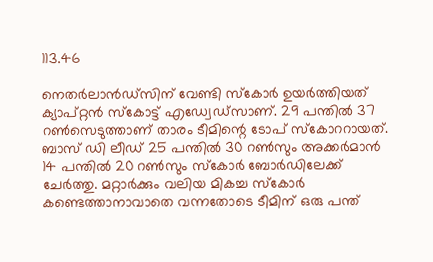113.46

നെതര്‍ലാന്‍ഡ്‌സിന് വേണ്ടി സ്‌കോര്‍ ഉയര്‍ത്തിയത് ക്യാപ്റ്റന്‍ സ്‌കോട്ട് എഡ്വേഡ്‌സാണ്. 29 പന്തില്‍ 37 റണ്‍സെടുത്താണ് താരം ടീമിന്റെ ടോപ് സ്‌കോററായത്. ബാസ് ഡി ലീഡ് 25 പന്തില്‍ 30 റണ്‍സും അക്കര്‍മാന്‍ 14 പന്തില്‍ 20 റണ്‍സും സ്‌കോര്‍ ബോര്‍ഡിലേക്ക് ചേര്‍ത്തു. മറ്റാര്‍ക്കും വലിയ മികച്ച സ്‌കോര്‍ കണ്ടെത്താനാവാതെ വന്നതോടെ ടീമിന് ഒരു പന്ത്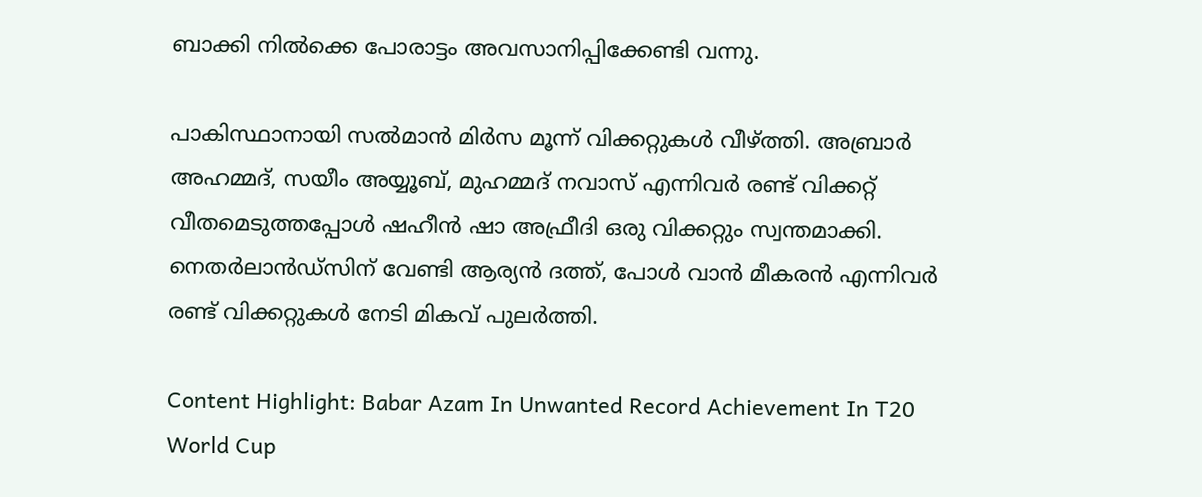ബാക്കി നില്‍ക്കെ പോരാട്ടം അവസാനിപ്പിക്കേണ്ടി വന്നു.

പാകിസ്ഥാനായി സല്‍മാന്‍ മിര്‍സ മൂന്ന് വിക്കറ്റുകള്‍ വീഴ്ത്തി. അബ്രാര്‍ അഹമ്മദ്, സയീം അയ്യൂബ്, മുഹമ്മദ് നവാസ് എന്നിവര്‍ രണ്ട് വിക്കറ്റ് വീതമെടുത്തപ്പോള്‍ ഷഹീന്‍ ഷാ അഫ്രീദി ഒരു വിക്കറ്റും സ്വന്തമാക്കി. നെതര്‍ലാന്‍ഡ്‌സിന് വേണ്ടി ആര്യന്‍ ദത്ത്, പോള്‍ വാന്‍ മീകരന്‍ എന്നിവര്‍ രണ്ട് വിക്കറ്റുകള്‍ നേടി മികവ് പുലര്‍ത്തി.

Content Highlight: Babar Azam In Unwanted Record Achievement In T20 World Cup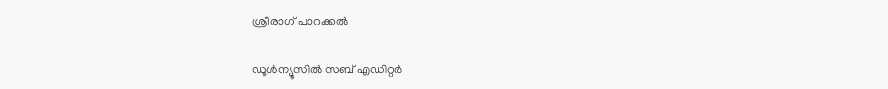ശ്രീരാഗ് പാറക്കല്‍

ഡൂള്‍ന്യൂസില്‍ സബ് എഡിറ്റര്‍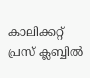കാലിക്കറ്റ് പ്രസ് ക്ലബ്ബില്‍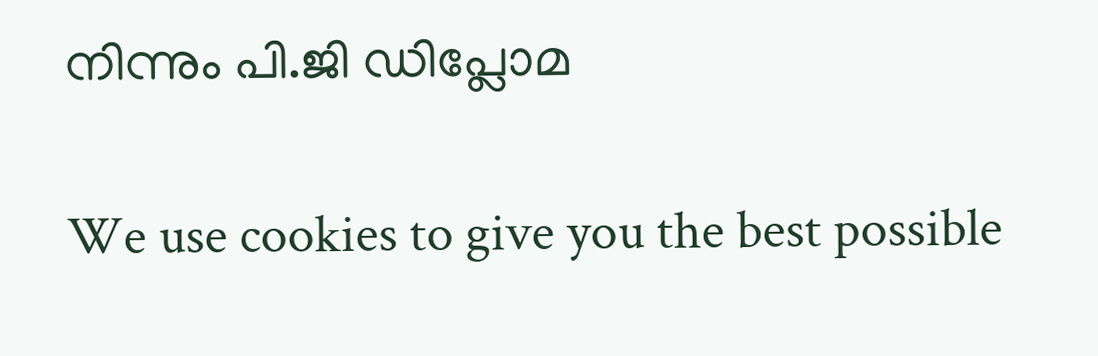നിന്നും പി.ജി ഡിപ്ലോമ

We use cookies to give you the best possible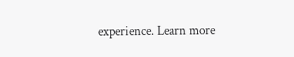experience. Learn more